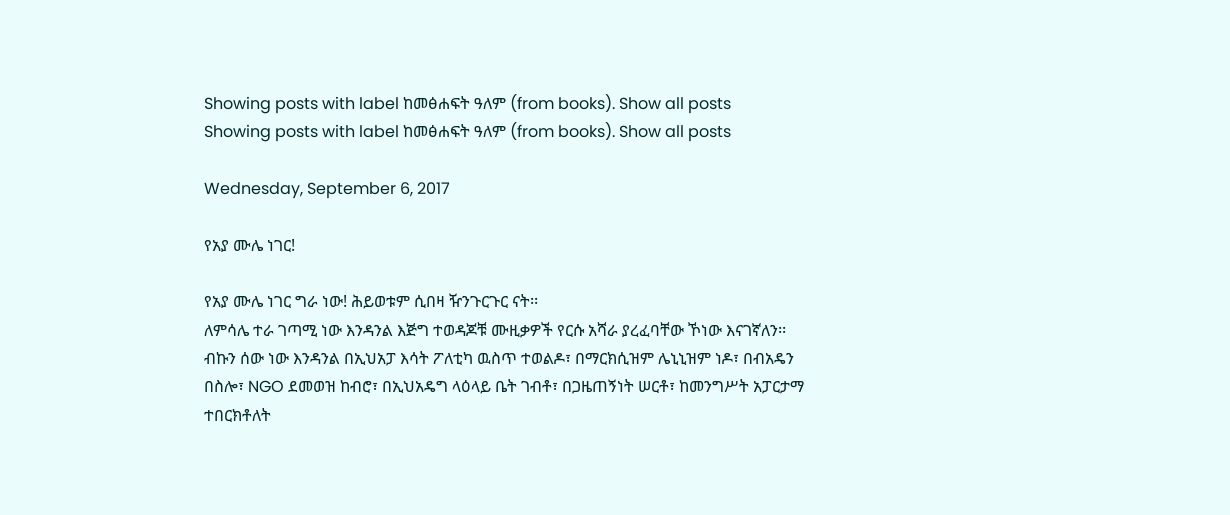Showing posts with label ከመፅሐፍት ዓለም (from books). Show all posts
Showing posts with label ከመፅሐፍት ዓለም (from books). Show all posts

Wednesday, September 6, 2017

የአያ ሙሌ ነገር!

የአያ ሙሌ ነገር ግራ ነው! ሕይወቱም ሲበዛ ዥንጉርጉር ናት፡፡
ለምሳሌ ተራ ገጣሚ ነው እንዳንል እጅግ ተወዳጆቹ ሙዚቃዎች የርሱ አሻራ ያረፈባቸው ኾነው እናገኛለን፡፡ ብኩን ሰው ነው እንዳንል በኢህአፓ እሳት ፖለቲካ ዉስጥ ተወልዶ፣ በማርክሲዝም ሌኒኒዝም ነዶ፣ በብአዴን በስሎ፣ NGO ደመወዝ ከብሮ፣ በኢህአዴግ ላዕላይ ቤት ገብቶ፣ በጋዜጠኝነት ሠርቶ፣ ከመንግሥት አፓርታማ ተበርክቶለት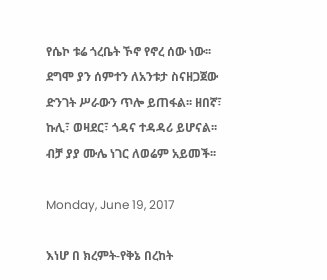የሴኮ ቱሬ ጎረቤት ኾኖ የኖረ ሰው ነው፡፡
ደግሞ ያን ሰምተን ለአንቱታ ስናዘጋጀው ድንገት ሥራውን ጥሎ ይጠፋል፡፡ ዘበኛ፣ ኩሊ፣ ወዛደር፣ ጎዳና ተዳዳሪ ይሆናል፡፡ ብቻ ያያ ሙሌ ነገር ለወሬም አይመች፡፡

Monday, June 19, 2017

እነሆ በ ክረምት-የቅኔ በረከት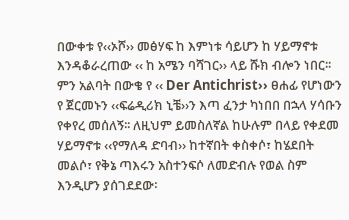በውቀቱ የ‹‹ኦሾ›› መፅሃፍ ከ እምነቱ ሳይሆን ከ ሃይማኖቱ እንዳቆራረጠው ‹‹ ከ አሜን ባሻገር›› ላይ ሹክ ብሎን ነበር፡፡ ምን አልባት በውቄ የ ‹‹ Der Antichrist›› ፀሐፊ የሆነውን የ ጀርመኑን ‹‹ፍሬዲሪክ ኒቼ››ን እጣ ፈንታ ካነበበ በኋላ ሃሳቡን የቀየረ መሰለኝ፡፡ ለዚህም ይመስለኛል ከሁሉም በላይ የቀደመ ሃይማኖቱ ‹‹የማለዳ ድባብ›› ከተኛበት ቀስቀሶ፣ ከሄደበት መልሶ፣ የቅኔ ጣእሩን አስተንፍሶ ለመድብሉ የወል ስም እንዲሆን ያሰገደደው፡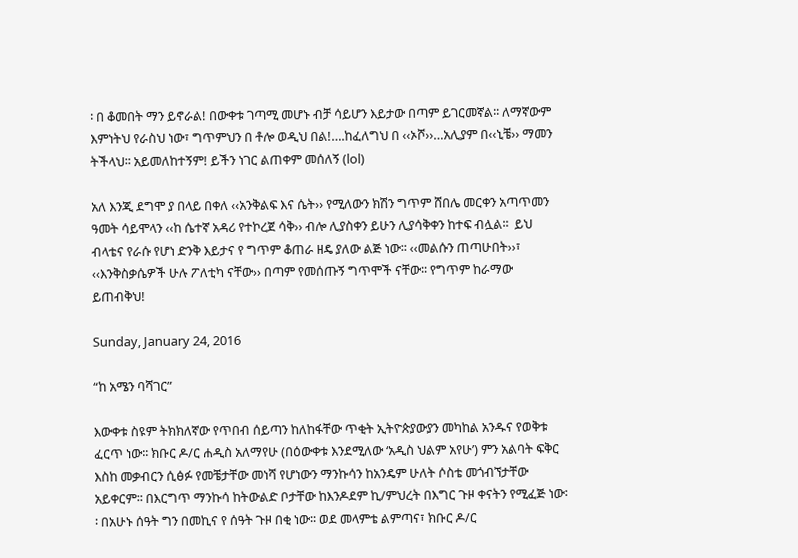፡ በ ቆመበት ማን ይኖራል! በውቀቱ ገጣሚ መሆኑ ብቻ ሳይሆን እይታው በጣም ይገርመኛል፡፡ ለማኛውም እምነትህ የራስህ ነው፣ ግጥምህን በ ቶሎ ወዲህ በል!….ከፈለግህ በ ‹‹ኦሾ››…አሊያም በ‹‹ኒቼ›› ማመን ትችላህ፡፡ አይመለከተኝም! ይችን ነገር ልጠቀም መሰለኝ (lol)

አለ እንጂ ደግሞ ያ በላይ በቀለ ‹‹አንቅልፍ እና ሴት›› የሚለውን ክሽን ግጥም ሸበሌ መርቀን አጣጥመን ዓመት ሳይሞላን ‹‹ከ ሴተኛ አዳሪ የተኮረጀ ሳቅ›› ብሎ ሊያስቀን ይሁን ሊያሳቅቀን ከተፍ ብሏል፡፡  ይህ ብላቴና የራሱ የሆነ ድንቅ እይታና የ ግጥም ቆጠራ ዘዴ ያለው ልጅ ነው፡፡ ‹‹መልሱን ጠጣሁበት››፣ ‹‹እንቅስቃሴዎች ሁሉ ፖለቲካ ናቸው›› በጣም የመሰጡኝ ግጥሞች ናቸው፡፡ የግጥም ከራማው ይጠብቅህ!

Sunday, January 24, 2016

“ከ አሜን ባሻገር”

እውቀቱ ስዩም ትክክለኛው የጥበብ ሰይጣን ከለከፋቸው ጥቂት ኢትዮጵያውያን መካከል አንዱና የወቅቱ ፈርጥ ነው፡፡ ክቡር ዶ/ር ሐዲስ አለማየሁ (በዕውቀቱ እንደሚለው ‘አዲስ ህልም አየሁ’) ምን አልባት ፍቅር እስከ መቃብርን ሲፅፉ የመቼታቸው መነሻ የሆነውን ማንኩሳን ከአንዴም ሁለት ሶስቴ መጎብኘታቸው አይቀርም፡፡ በእርግጥ ማንኩሳ ከትውልድ ቦታቸው ከእንዶደም ኪ/ምህረት በእግር ጉዞ ቀናትን የሚፈጅ ነው፡፡ በአሁኑ ሰዓት ግን በመኪና የ ሰዓት ጉዞ በቂ ነው፡፡ ወደ መላምቴ ልምጣና፣ ክቡር ዶ/ር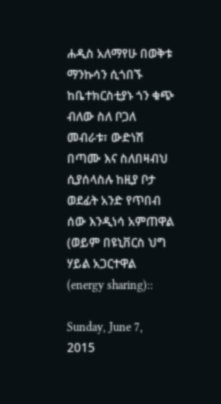ሐዲስ አለማየሁ በወቅቱ ማንኩሳን ሲጎበኙ ከቤተክርስቲያኑ ጎን ቁጭ ብለው ስለ ቦጋለ መብራቱ፣ ውድነሽ በጣሙ እና ስለበዛብህ ሲያሰላስሉ ከዚያ ቦታ ወደፊት አንድ የጥበብ ሰው እንዲነሳ አምጠዋል (ወይም በዩኒቨርስ ህግ ሃይል አጋርተዋል (energy sharing)::

Sunday, June 7, 2015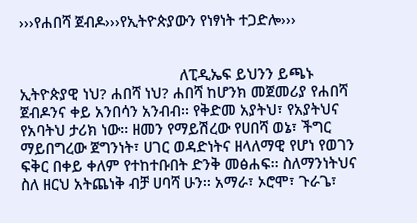›››የሐበሻ ጀብዶ›››የኢትዮጵያውን የነፃነት ተጋድሎ›››


                                        ለፒዲኤፍ ይህንን ይጫኑ
ኢትዮጵያዊ ነህ? ሐበሻ ነህ? ሐበሻ ከሆንክ መጀመሪያ የሐበሻ ጀብዶንና ቀይ አንበሳን አንብብ፡፡ የቅድመ አያትህ፣ የአያትህና የአባትህ ታሪክ ነው፡፡ ዘመን የማይሽረው የሀበሻ ወኔ፣ ችግር ማይበግረው ጀግንነት፣ ሀገር ወዳድነትና ዘላለማዊ የሆነ የወገን ፍቅር በቀይ ቀለም የተከተቡበት ድንቅ መፅሐፍ፡፡ ስለማንነትህና ስለ ዘርህ አትጨነቅ ብቻ ሀባሻ ሁን፡፡ አማራ፣ ኦሮሞ፣ ጉራጌ፣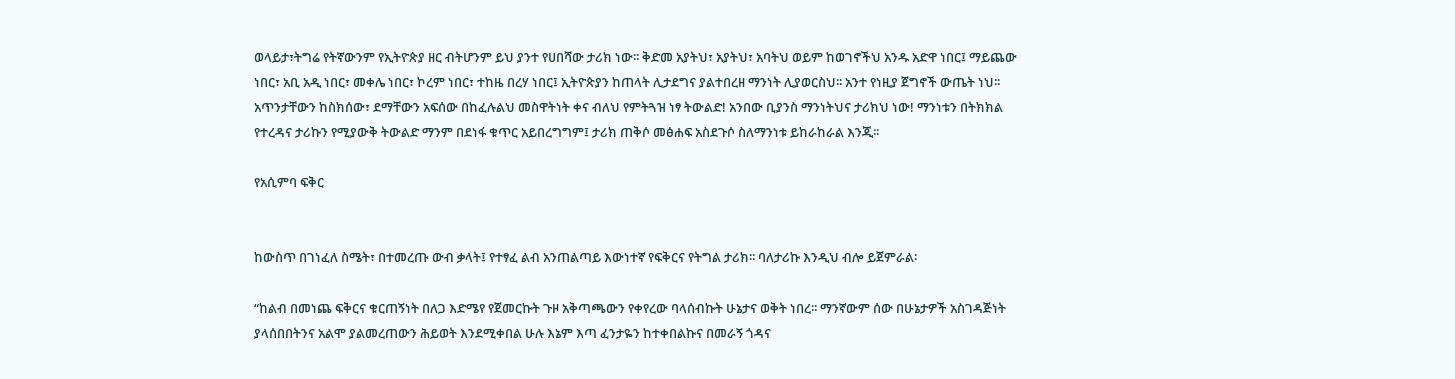ወላይታ፣ትግሬ የትኛውንም የኢትዮጵያ ዘር ብትሆንም ይህ ያንተ የሀበሻው ታሪክ ነው፡፡ ቅድመ አያትህ፣ አያትህ፣ አባትህ ወይም ከወገኖችህ አንዱ አድዋ ነበር፤ ማይጨው ነበር፣ አቢ አዲ ነበር፣ መቀሌ ነበር፣ ኮረም ነበር፣ ተከዜ በረሃ ነበር፤ ኢትዮጵያን ከጠላት ሊታደግና ያልተበረዘ ማንነት ሊያወርስህ፡፡ አንተ የነዚያ ጀግኖች ውጤት ነህ፡፡ አጥንታቸውን ከስክሰው፣ ደማቸውን አፍሰው በከፈሉልህ መስዋትነት ቀና ብለህ የምትጓዝ ነፃ ትውልድ! አንበው ቢያንስ ማንነትህና ታሪክህ ነው! ማንነቱን በትክክል የተረዳና ታሪኩን የሚያውቅ ትውልድ ማንም በደነፋ ቁጥር አይበረግግም፤ ታሪክ ጠቅሶ መፅሐፍ አስደጉሶ ስለማንነቱ ይከራከራል እንጂ፡፡

የአሲምባ ፍቅር


ከውስጥ በገነፈለ ስሜት፣ በተመረጡ ውብ ቃላት፤ የተፃፈ ልብ አንጠልጣይ እውነተኛ የፍቅርና የትግል ታሪክ፡፡ ባለታሪኩ እንዲህ ብሎ ይጀምራል፡

“ከልብ በመነጨ ፍቅርና ቁርጠኝነት በለጋ እድሜየ የጀመርኩት ጉዞ አቅጣጫውን የቀየረው ባላሰብኩት ሁኔታና ወቅት ነበረ፡፡ ማንኛውም ሰው በሁኔታዎች አስገዳጅነት ያላሰበበትንና አልሞ ያልመረጠውን ሕይወት እንደሚቀበል ሁሉ እኔም እጣ ፈንታዬን ከተቀበልኩና በመራኝ ጎዳና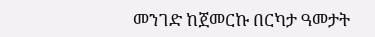መንገድ ከጀመርኩ በርካታ ዓመታት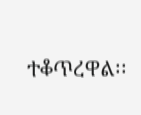ተቆጥረዋል፡፡